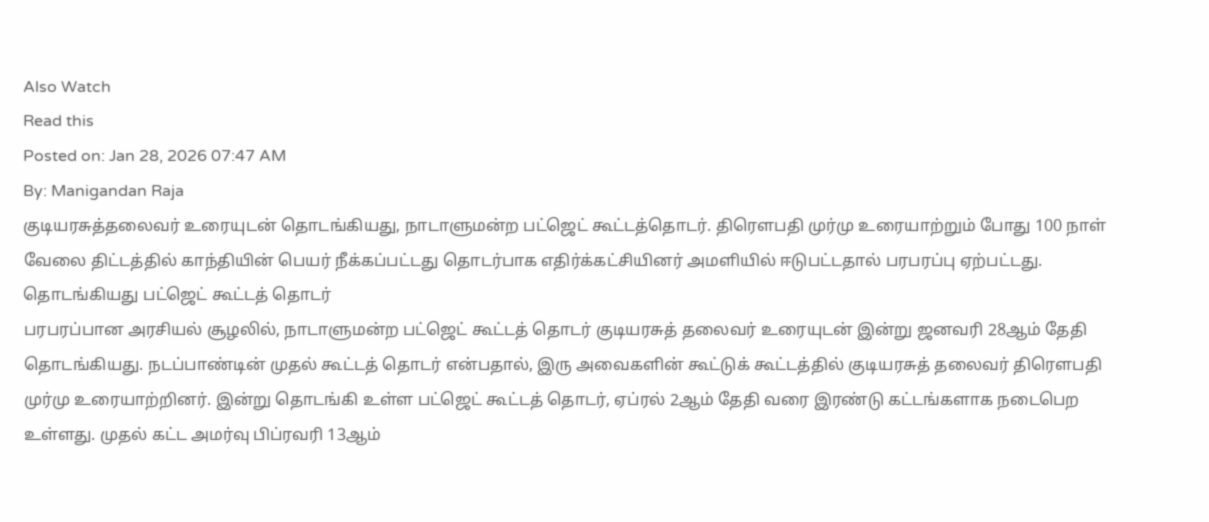Also Watch
Read this
Posted on: Jan 28, 2026 07:47 AM
By: Manigandan Raja
குடியரசுத்தலைவர் உரையுடன் தொடங்கியது, நாடாளுமன்ற பட்ஜெட் கூட்டத்தொடர். திரௌபதி முர்மு உரையாற்றும் போது 100 நாள் வேலை திட்டத்தில் காந்தியின் பெயர் நீக்கப்பட்டது தொடர்பாக எதிர்க்கட்சியினர் அமளியில் ஈடுபட்டதால் பரபரப்பு ஏற்பட்டது.
தொடங்கியது பட்ஜெட் கூட்டத் தொடர்
பரபரப்பான அரசியல் சூழலில், நாடாளுமன்ற பட்ஜெட் கூட்டத் தொடர் குடியரசுத் தலைவர் உரையுடன் இன்று ஜனவரி 28ஆம் தேதி தொடங்கியது. நடப்பாண்டின் முதல் கூட்டத் தொடர் என்பதால், இரு அவைகளின் கூட்டுக் கூட்டத்தில் குடியரசுத் தலைவர் திரெளபதி முர்மு உரையாற்றினர். இன்று தொடங்கி உள்ள பட்ஜெட் கூட்டத் தொடர், ஏப்ரல் 2ஆம் தேதி வரை இரண்டு கட்டங்களாக நடைபெற உள்ளது. முதல் கட்ட அமர்வு பிப்ரவரி 13ஆம்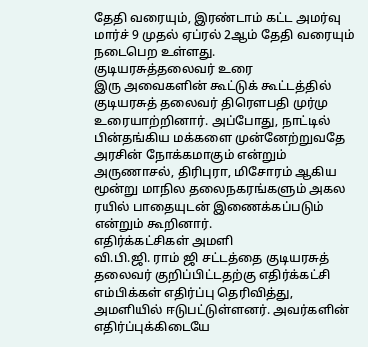தேதி வரையும், இரண்டாம் கட்ட அமர்வு மார்ச் 9 முதல் ஏப்ரல் 2ஆம் தேதி வரையும் நடைபெற உள்ளது.
குடியரசுத்தலைவர் உரை
இரு அவைகளின் கூட்டுக் கூட்டத்தில் குடியரசுத் தலைவர் திரெளபதி முர்மு உரையாற்றினார். அப்போது, நாட்டில் பின்தங்கிய மக்களை முன்னேற்றுவதே அரசின் நோக்கமாகும் என்றும் அருணாசல், திரிபுரா, மிசோரம் ஆகிய மூன்று மாநில தலைநகரங்களும் அகல ரயில் பாதையுடன் இணைக்கப்படும் என்றும் கூறினார்.
எதிர்க்கட்சிகள் அமளி
வி.பி.ஜி. ராம் ஜி சட்டத்தை குடியரசுத் தலைவர் குறிப்பிட்டதற்கு எதிர்க்கட்சி எம்பிக்கள் எதிர்ப்பு தெரிவித்து, அமளியில் ஈடுபட்டுள்ளனர். அவர்களின் எதிர்ப்புக்கிடையே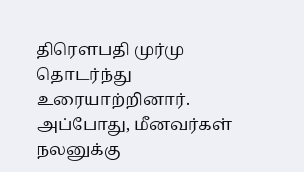திரௌபதி முர்மு தொடர்ந்து உரையாற்றினார். அப்போது, மீனவர்கள் நலனுக்கு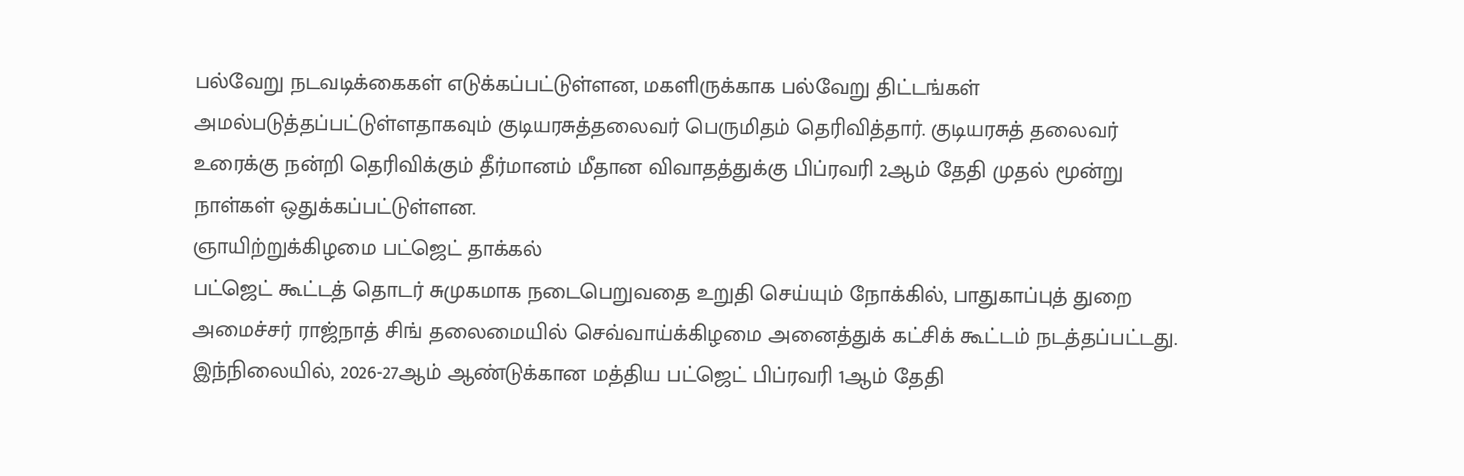பல்வேறு நடவடிக்கைகள் எடுக்கப்பட்டுள்ளன, மகளிருக்காக பல்வேறு திட்டங்கள் அமல்படுத்தப்பட்டுள்ளதாகவும் குடியரசுத்தலைவர் பெருமிதம் தெரிவித்தார். குடியரசுத் தலைவர் உரைக்கு நன்றி தெரிவிக்கும் தீர்மானம் மீதான விவாதத்துக்கு பிப்ரவரி 2ஆம் தேதி முதல் மூன்று நாள்கள் ஒதுக்கப்பட்டுள்ளன.
ஞாயிற்றுக்கிழமை பட்ஜெட் தாக்கல்
பட்ஜெட் கூட்டத் தொடர் சுமுகமாக நடைபெறுவதை உறுதி செய்யும் நோக்கில், பாதுகாப்புத் துறை அமைச்சர் ராஜ்நாத் சிங் தலைமையில் செவ்வாய்க்கிழமை அனைத்துக் கட்சிக் கூட்டம் நடத்தப்பட்டது. இந்நிலையில், 2026-27ஆம் ஆண்டுக்கான மத்திய பட்ஜெட் பிப்ரவரி 1ஆம் தேதி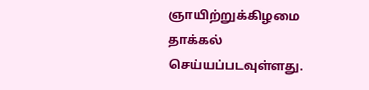ஞாயிற்றுக்கிழமை தாக்கல் செய்யப்படவுள்ளது.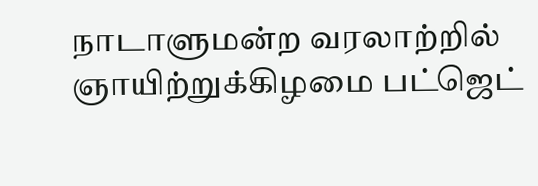நாடாளுமன்ற வரலாற்றில் ஞாயிற்றுக்கிழமை பட்ஜெட்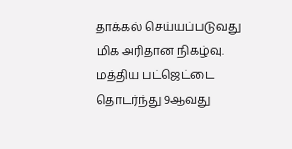தாக்கல் செய்யப்படுவது மிக அரிதான நிகழ்வு. மத்திய பட்ஜெட்டை தொடர்ந்து 9ஆவது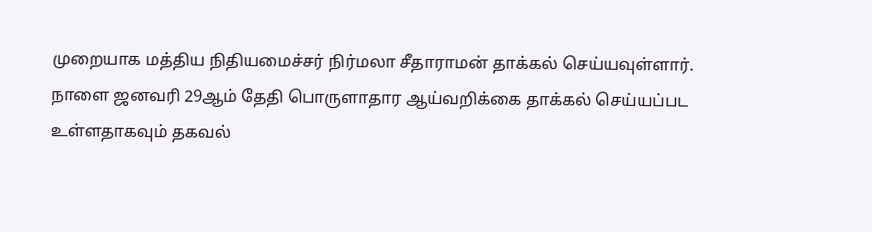முறையாக மத்திய நிதியமைச்சர் நிர்மலா சீதாராமன் தாக்கல் செய்யவுள்ளார். நாளை ஜனவரி 29ஆம் தேதி பொருளாதார ஆய்வறிக்கை தாக்கல் செய்யப்பட உள்ளதாகவும் தகவல்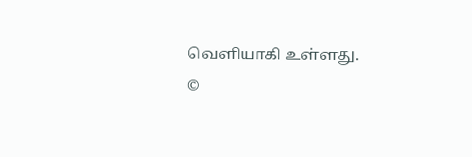வெளியாகி உள்ளது.
©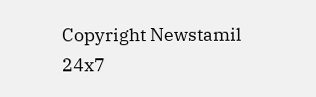Copyright Newstamil 24x7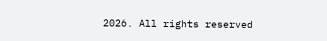2026. All rights reserved